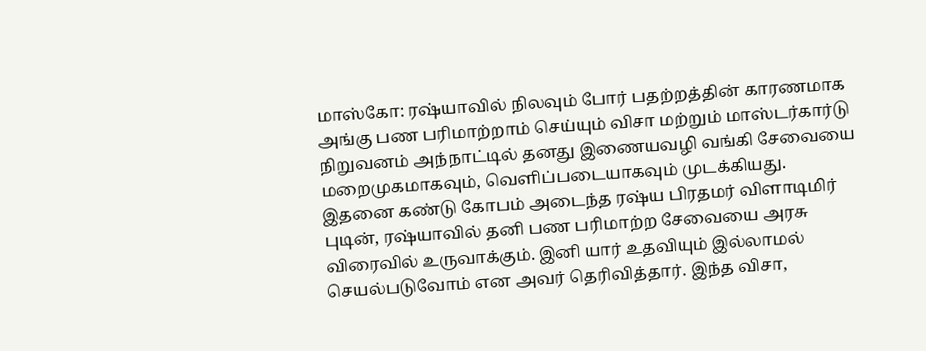மாஸ்கோ: ரஷ்யாவில் நிலவும் போர் பதற்றத்தின் காரணமாக அங்கு பண பரிமாற்றாம் செய்யும் விசா மற்றும் மாஸ்டர்கார்டு நிறுவனம் அந்நாட்டில் தனது இணையவழி வங்கி சேவையை மறைமுகமாகவும், வெளிப்படையாகவும் முடக்கியது.
இதனை கண்டு கோபம் அடைந்த ரஷ்ய பிரதமர் விளாடிமிர் புடின், ரஷ்யாவில் தனி பண பரிமாற்ற சேவையை அரசு விரைவில் உருவாக்கும். இனி யார் உதவியும் இல்லாமல் செயல்படுவோம் என அவர் தெரிவித்தார். இந்த விசா,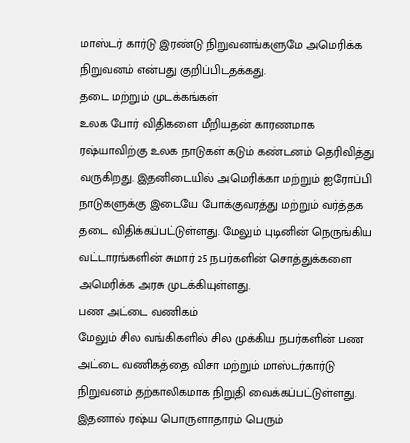மாஸ்டர் கார்டு இரண்டு நிறுவனங்களுமே அமெரிக்க நிறுவனம் என்பது குறிப்பிடதக்கது.
தடை மற்றும் முடக்கங்கள்
உலக போர் விதிகளை மீறியதன் காரணமாக ரஷ்யாவிற்கு உலக நாடுகள் கடும் கண்டனம் தெரிவித்து வருகிறது. இதனிடையில் அமெரிக்கா மற்றும் ஐரோப்பி நாடுகளுக்கு இடையே போக்குவரத்து மற்றும் வர்த்தக தடை விதிக்கப்பட்டுள்ளது. மேலும் புடினின் நெருங்கிய வட்டாரங்களின் சுமார் 25 நபர்களின் சொத்துக்களை அமெரிக்க அரசு முடக்கியுள்ளது.
பண அட்டை வணிகம்
மேலும் சில வங்கிகளில் சில முக்கிய நபர்களின் பண அட்டை வணிகத்தை விசா மற்றும் மாஸ்டர்கார்டு நிறுவனம் தற்காலிகமாக நிறுதி வைக்கப்பட்டுள்ளது. இதனால் ரஷ்ய பொருளாதாரம் பெரும்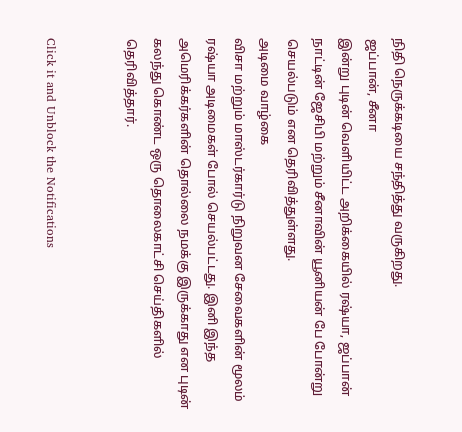நிதி நெருக்கடியை சந்தித்து வருகிறது.
ஜப்பான், சீனா
இன்று புடின் வெளியிட்ட அறிக்கையில் ரஷ்யா, ஜப்பான் நாட்டின் ஜேசிபி மற்றும் சீனாவின் யூனியன் பே போன்று செயல்படும் என தெரிவித்துள்ளது.
அடிமை வாழ்கை
விசா மற்றும் மாஸ்டர்கார்டு நிறுவன சேவைகளின் மூலம் ரஷ்யா அடிமைகள் போல் செயல்பட்டது. இனி இந்த அமெரிக்கர்களின் தொல்லை நமக்கு இருக்காது என புடின் கலந்து கொண்ட ஒரு தொலைகாட்சி செய்திகளில் தெரிவித்தார்.


Click it and Unblock the Notifications